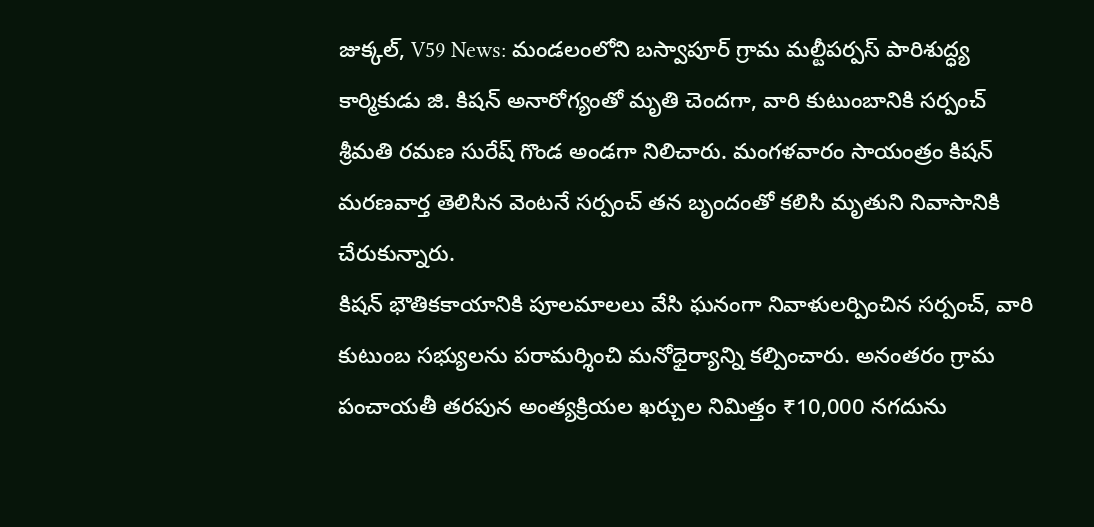జుక్కల్, V59 News: మండలంలోని బస్వాపూర్ గ్రామ మల్టీపర్పస్ పారిశుద్ధ్య కార్మికుడు జి. కిషన్ అనారోగ్యంతో మృతి చెందగా, వారి కుటుంబానికి సర్పంచ్ శ్రీమతి రమణ సురేష్ గొండ అండగా నిలిచారు. మంగళవారం సాయంత్రం కిషన్ మరణవార్త తెలిసిన వెంటనే సర్పంచ్ తన బృందంతో కలిసి మృతుని నివాసానికి చేరుకున్నారు.
కిషన్ భౌతికకాయానికి పూలమాలలు వేసి ఘనంగా నివాళులర్పించిన సర్పంచ్, వారి కుటుంబ సభ్యులను పరామర్శించి మనోధైర్యాన్ని కల్పించారు. అనంతరం గ్రామ పంచాయతీ తరపున అంత్యక్రియల ఖర్చుల నిమిత్తం ₹10,000 నగదును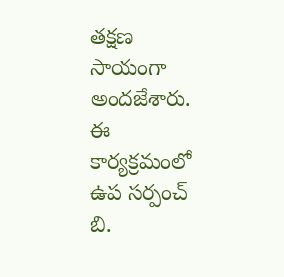తక్షణ సాయంగా అందజేశారు. ఈ కార్యక్రమంలో ఉప సర్పంచ్ బి.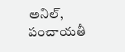అనిల్, పంచాయతీ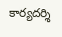కార్యదర్శి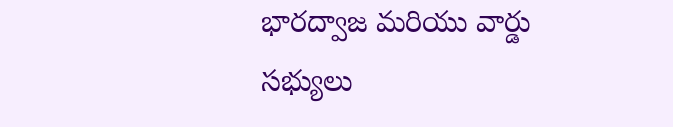భారద్వాజ మరియు వార్డు సభ్యులు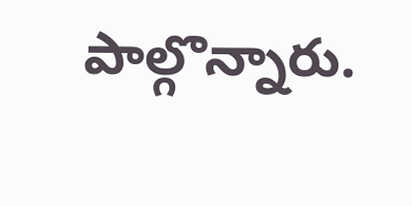పాల్గొన్నారు.